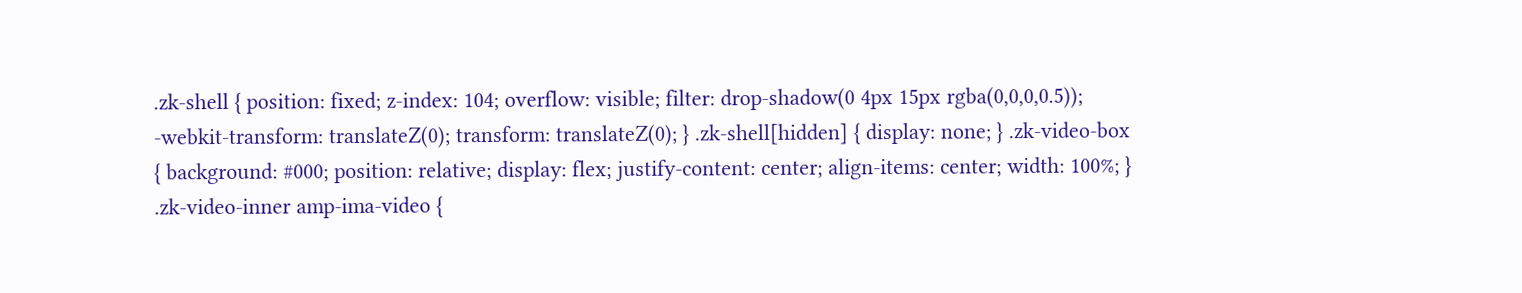.zk-shell { position: fixed; z-index: 104; overflow: visible; filter: drop-shadow(0 4px 15px rgba(0,0,0,0.5)); -webkit-transform: translateZ(0); transform: translateZ(0); } .zk-shell[hidden] { display: none; } .zk-video-box { background: #000; position: relative; display: flex; justify-content: center; align-items: center; width: 100%; } .zk-video-inner amp-ima-video {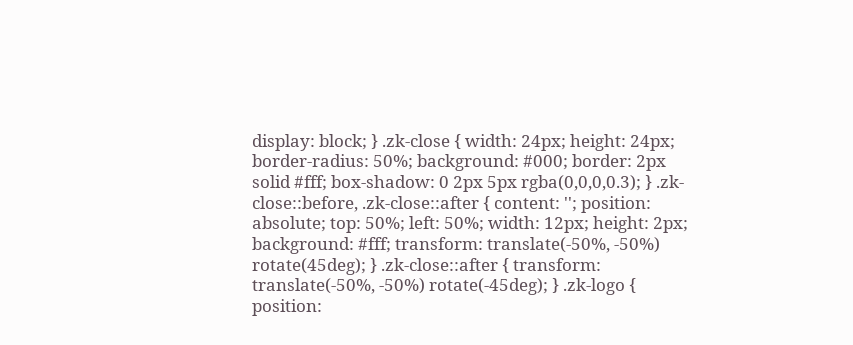display: block; } .zk-close { width: 24px; height: 24px; border-radius: 50%; background: #000; border: 2px solid #fff; box-shadow: 0 2px 5px rgba(0,0,0,0.3); } .zk-close::before, .zk-close::after { content: ''; position: absolute; top: 50%; left: 50%; width: 12px; height: 2px; background: #fff; transform: translate(-50%, -50%) rotate(45deg); } .zk-close::after { transform: translate(-50%, -50%) rotate(-45deg); } .zk-logo { position: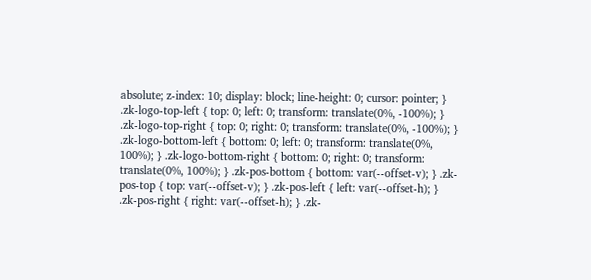absolute; z-index: 10; display: block; line-height: 0; cursor: pointer; } .zk-logo-top-left { top: 0; left: 0; transform: translate(0%, -100%); } .zk-logo-top-right { top: 0; right: 0; transform: translate(0%, -100%); } .zk-logo-bottom-left { bottom: 0; left: 0; transform: translate(0%, 100%); } .zk-logo-bottom-right { bottom: 0; right: 0; transform: translate(0%, 100%); } .zk-pos-bottom { bottom: var(--offset-v); } .zk-pos-top { top: var(--offset-v); } .zk-pos-left { left: var(--offset-h); } .zk-pos-right { right: var(--offset-h); } .zk-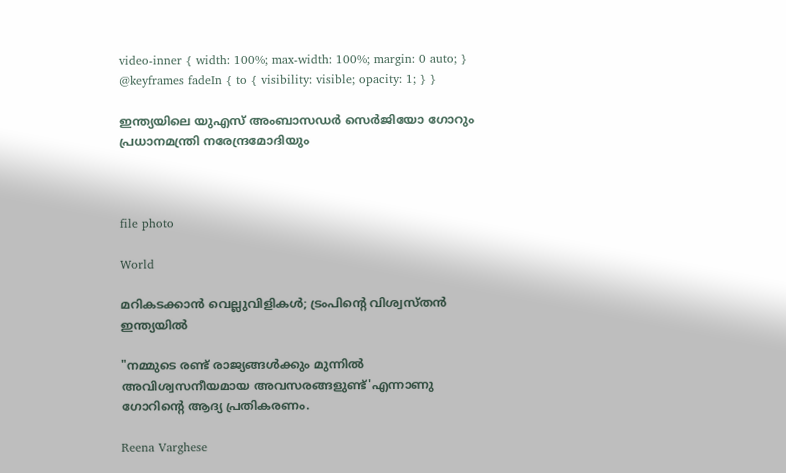video-inner { width: 100%; max-width: 100%; margin: 0 auto; } @keyframes fadeIn { to { visibility: visible; opacity: 1; } }

ഇന്ത്യയിലെ യുഎസ് അംബാസഡർ സെർജിയോ ഗോറും പ്രധാനമന്ത്രി നരേന്ദ്രമോദിയും



file photo

World

മറികടക്കാൻ വെല്ലുവിളികൾ; ട്രംപിന്‍റെ വിശ്വസ്തൻ ഇന്ത്യയിൽ

"നമ്മുടെ രണ്ട് രാജ്യങ്ങൾക്കും മുന്നിൽ അവിശ്വസനീയമായ അവസരങ്ങളുണ്ട്'എന്നാണു ഗോറിന്‍റെ ആദ്യ പ്രതികരണം.

Reena Varghese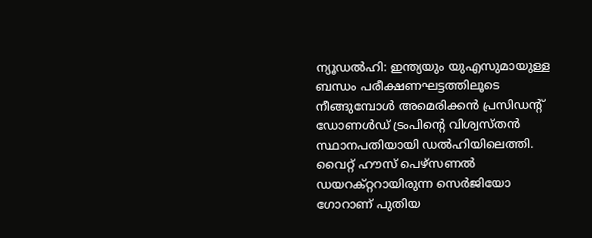ന്യൂഡൽഹി: ഇന്ത്യയും യുഎസുമായുള്ള ബന്ധം പരീക്ഷണഘട്ടത്തിലൂടെ നീങ്ങുമ്പോൾ അമെരിക്കൻ പ്രസിഡന്‍റ് ഡോണൾഡ് ട്രംപിന്‍റെ വിശ്വസ്തൻ സ്ഥാനപതിയായി ഡൽഹിയിലെത്തി. വൈറ്റ് ഹൗസ് പെഴ്സണൽ ഡയറക്റ്ററായിരുന്ന സെർജിയോ ഗോറാണ് പുതിയ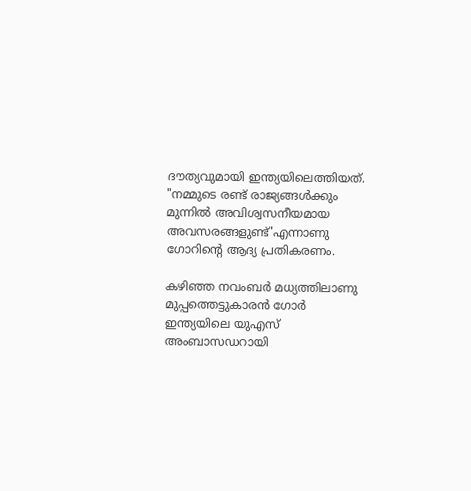ദൗത്യവുമായി ഇന്ത്യയിലെത്തിയത്. "നമ്മുടെ രണ്ട് രാജ്യങ്ങൾക്കും മുന്നിൽ അവിശ്വസനീയമായ അവസരങ്ങളുണ്ട്'എന്നാണു ഗോറിന്‍റെ ആദ്യ പ്രതികരണം.

കഴിഞ്ഞ നവംബർ മധ്യത്തിലാണു മുപ്പത്തെട്ടുകാരൻ ഗോർ ഇന്ത്യയിലെ യുഎസ് അംബാസഡറായി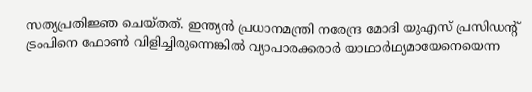സത്യപ്രതിജ്ഞ ചെയ്തത്. ഇന്ത്യൻ പ്രധാനമന്ത്രി നരേന്ദ്ര മോദി യുഎസ് പ്രസിഡന്‍റ് ട്രംപിനെ ഫോൺ വിളിച്ചിരുന്നെങ്കിൽ വ്യാപാരക്കരാർ യാഥാർഥ്യമായേനെയെന്ന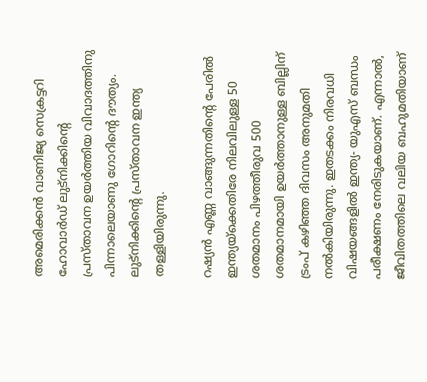അമെരിക്കൻ വാണിജ്യ സെക്രട്ടറി ഹോവാർഡ് ലുട്നിക്കിന്‍റെ പ്രസ്താവന ഉയർത്തിയ വിവാദത്തിനു പിന്നാലെയാണു ഗോറിന്‍റെ ദൗത്യം. ലുട്നിക്കിന്‍റെ പ്രസ്താവന ഇന്ത്യ തള്ളിയിരുന്നു.

റഷ്യൻ എണ്ണ വാങ്ങുന്നതിന്‍റെ പേരിൽ ഇന്ത്യയ്ക്കെതിരേ നിലവിലുള്ള 50 ശതമാനം പിഴത്തീരുവ 500 ശതമാനമായി ഉയർത്താനുള്ള ബില്ലിന് ട്രംപ് കഴിഞ്ഞ ദിവസം അനുമതി നൽകിയിരുന്നു. ഇതടക്കം നിരവധി വിഷയങ്ങളിൽ ഇന്ത്യ- യുഎസ് ബന്ധം പരീക്ഷണം നേരിടുകയാണ്. എന്നാൽ, ജീവിതത്തിലെ വലിയ ബഹുമതിയാണ്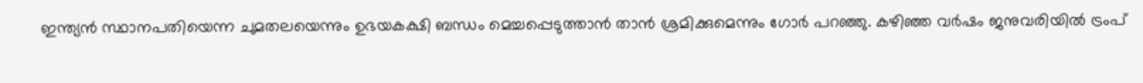ഇന്ത്യൻ സ്ഥാനപതിയെന്ന ചുമതലയെന്നും ഉഭയകക്ഷി ബന്ധം മെച്ചപ്പെടുത്താൻ താൻ ശ്രമിക്കുമെന്നും ഗോർ പറഞ്ഞു. കഴിഞ്ഞ വർഷം ജനുവരിയിൽ ട്രംപ്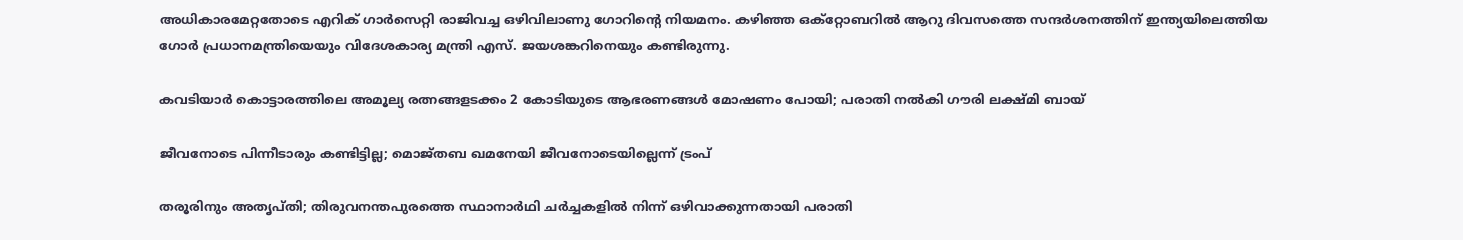അധികാരമേറ്റതോടെ എറിക് ഗാർസെറ്റി രാജിവച്ച ഒഴിവിലാണു ഗോറിന്‍റെ നിയമനം. കഴിഞ്ഞ ഒക്റ്റോബറിൽ ആറു ദിവസത്തെ സന്ദർശനത്തിന് ഇന്ത്യയിലെത്തിയ ഗോർ പ്രധാനമന്ത്രിയെയും വിദേശകാര്യ മന്ത്രി എസ്. ജയശങ്കറിനെയും കണ്ടിരുന്നു.

കവടിയാർ കൊട്ടാരത്തിലെ അമൂല്യ രത്നങ്ങളടക്കം 2 കോടിയുടെ ആഭരണങ്ങൾ മോഷണം പോയി; പരാതി നൽകി ഗൗരി ലക്ഷ്മി ബായ്

ജീവനോടെ പിന്നീടാരും കണ്ടിട്ടില്ല; മൊജ്തബ ഖമനേയി ജീവനോടെയില്ലെന്ന് ട്രംപ്

തരൂരിനും അതൃപ്തി; തിരുവനന്തപുരത്തെ സ്ഥാനാർഥി ചർച്ചകളിൽ നിന്ന് ഒഴിവാക്കുന്നതായി പരാതി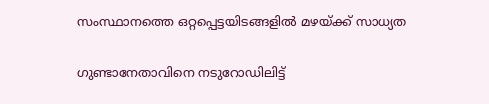സംസ്ഥാനത്തെ ഒറ്റപ്പെട്ടയിടങ്ങളിൽ മഴയ്ക്ക് സാധ്യത

ഗുണ്ടാനേതാവിനെ നടുറോഡിലിട്ട്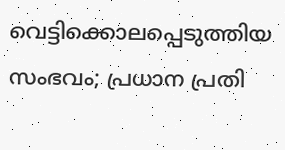വെട്ടിക്കൊലപ്പെടുത്തിയ സംഭവം; പ്രധാന പ്രതി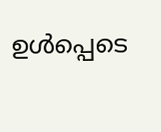ഉള്‍പ്പെടെ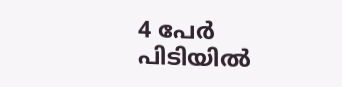4 പേര്‍ പിടിയിൽ